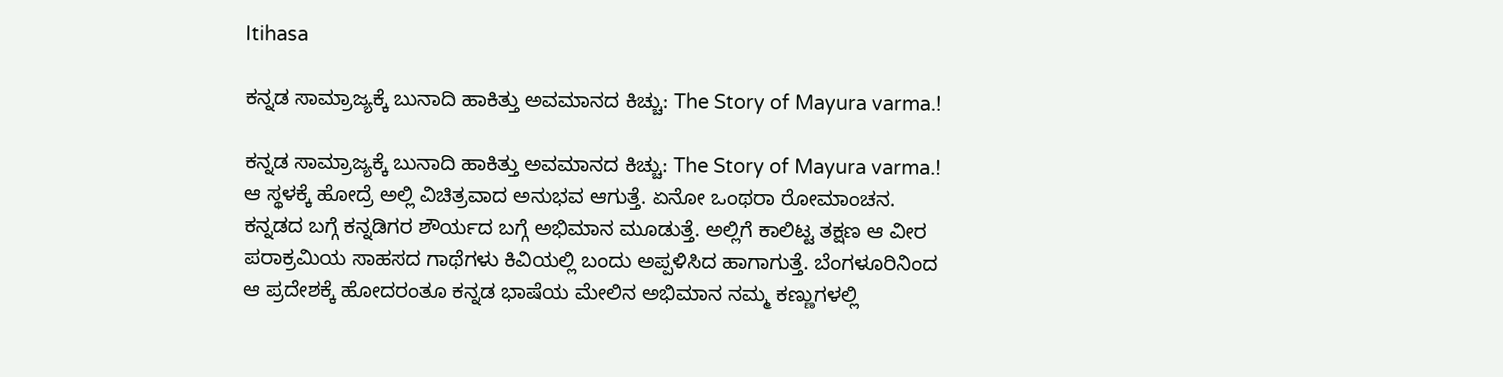Itihasa

ಕನ್ನಡ ಸಾಮ್ರಾಜ್ಯಕ್ಕೆ ಬುನಾದಿ ಹಾಕಿತ್ತು ಅವಮಾನದ ಕಿಚ್ಚು: The Story of Mayura varma.!

ಕನ್ನಡ ಸಾಮ್ರಾಜ್ಯಕ್ಕೆ ಬುನಾದಿ ಹಾಕಿತ್ತು ಅವಮಾನದ ಕಿಚ್ಚು: The Story of Mayura varma.!
ಆ ಸ್ಥಳಕ್ಕೆ ಹೋದ್ರೆ ಅಲ್ಲಿ ವಿಚಿತ್ರವಾದ ಅನುಭವ ಆಗುತ್ತೆ. ಏನೋ ಒಂಥರಾ ರೋಮಾಂಚನ. ಕನ್ನಡದ ಬಗ್ಗೆ ಕನ್ನಡಿಗರ ಶೌರ್ಯದ ಬಗ್ಗೆ ಅಭಿಮಾನ ಮೂಡುತ್ತೆ. ಅಲ್ಲಿಗೆ ಕಾಲಿಟ್ಟ ತಕ್ಷಣ ಆ ವೀರ ಪರಾಕ್ರಮಿಯ ಸಾಹಸದ ಗಾಥೆಗಳು ಕಿವಿಯಲ್ಲಿ ಬಂದು ಅಪ್ಪಳಿಸಿದ ಹಾಗಾಗುತ್ತೆ. ಬೆಂಗಳೂರಿನಿಂದ ಆ ಪ್ರದೇಶಕ್ಕೆ ಹೋದರಂತೂ ಕನ್ನಡ ಭಾಷೆಯ ಮೇಲಿನ ಅಭಿಮಾನ ನಮ್ಮ ಕಣ್ಣುಗಳಲ್ಲಿ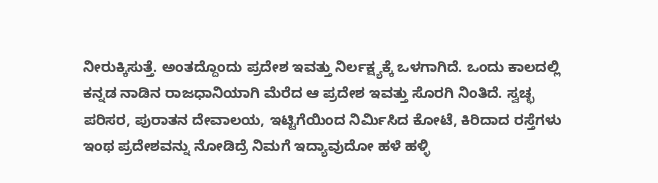ನೀರುಕ್ಕಿಸುತ್ತೆ. ಅಂತದ್ದೊಂದು ಪ್ರದೇಶ ಇವತ್ತು ನಿರ್ಲಕ್ಷ್ಯಕ್ಕೆ ಒಳಗಾಗಿದೆ. ಒಂದು ಕಾಲದಲ್ಲಿ ಕನ್ನಡ ನಾಡಿನ ರಾಜಧಾನಿಯಾಗಿ ಮೆರೆದ ಆ ಪ್ರದೇಶ ಇವತ್ತು ಸೊರಗಿ ನಿಂತಿದೆ. ಸ್ವಚ್ಛ ಪರಿಸರ, ಪುರಾತನ ದೇವಾಲಯ, ಇಟ್ಟಿಗೆಯಿಂದ ನಿರ್ಮಿಸಿದ ಕೋಟೆ, ಕಿರಿದಾದ ರಸ್ತೆಗಳು ಇಂಥ ಪ್ರದೇಶವನ್ನು ನೋಡಿದ್ರೆ ನಿಮಗೆ ಇದ್ಯಾವುದೋ ಹಳೆ ಹಳ್ಳಿ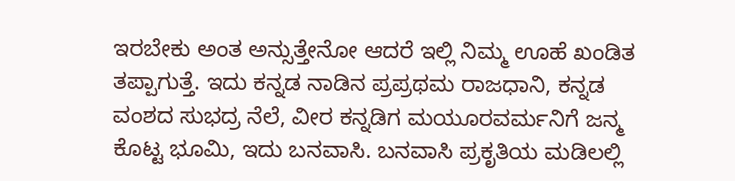ಇರಬೇಕು ಅಂತ ಅನ್ಸುತ್ತೇನೋ ಆದರೆ ಇಲ್ಲಿ ನಿಮ್ಮ ಊಹೆ ಖಂಡಿತ ತಪ್ಪಾಗುತ್ತೆ. ಇದು ಕನ್ನಡ ನಾಡಿನ ಪ್ರಪ್ರಥಮ ರಾಜಧಾನಿ, ಕನ್ನಡ ವಂಶದ ಸುಭದ್ರ ನೆಲೆ, ವೀರ ಕನ್ನಡಿಗ ಮಯೂರವರ್ಮನಿಗೆ ಜನ್ಮ ಕೊಟ್ಟ ಭೂಮಿ, ಇದು ಬನವಾಸಿ. ಬನವಾಸಿ ಪ್ರಕೃತಿಯ ಮಡಿಲಲ್ಲಿ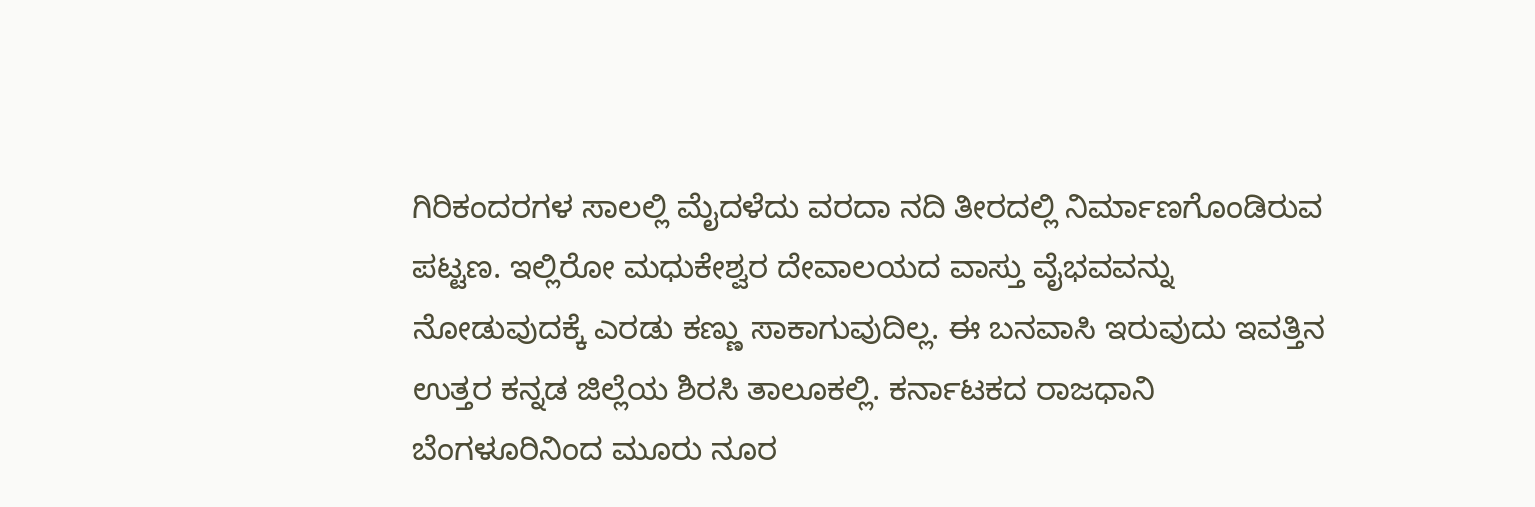ಗಿರಿಕಂದರಗಳ ಸಾಲಲ್ಲಿ ಮೈದಳೆದು ವರದಾ ನದಿ ತೀರದಲ್ಲಿ ನಿರ್ಮಾಣಗೊಂಡಿರುವ ಪಟ್ಟಣ. ಇಲ್ಲಿರೋ ಮಧುಕೇಶ್ವರ ದೇವಾಲಯದ ವಾಸ್ತು ವೈಭವವನ್ನು ನೋಡುವುದಕ್ಕೆ ಎರಡು ಕಣ್ಣು ಸಾಕಾಗುವುದಿಲ್ಲ. ಈ ಬನವಾಸಿ ಇರುವುದು ಇವತ್ತಿನ ಉತ್ತರ ಕನ್ನಡ ಜಿಲ್ಲೆಯ ಶಿರಸಿ ತಾಲೂಕಲ್ಲಿ. ಕರ್ನಾಟಕದ ರಾಜಧಾನಿ ಬೆಂಗಳೂರಿನಿಂದ ಮೂರು ನೂರ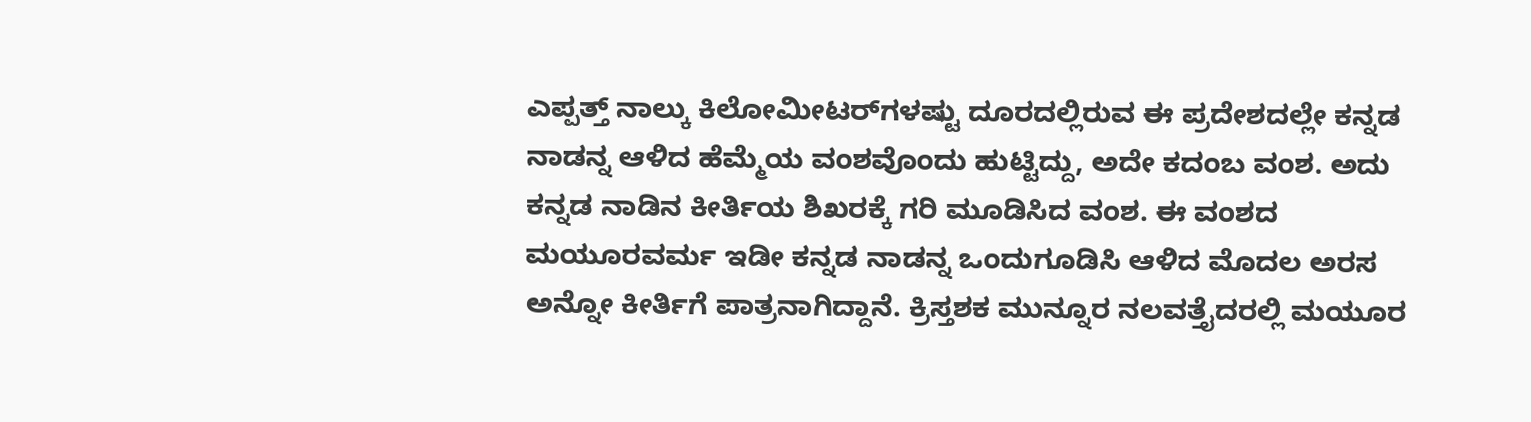ಎಪ್ಪತ್ತ್ ನಾಲ್ಕು ಕಿಲೋಮೀಟರ್‌ಗಳಷ್ಟು ದೂರದಲ್ಲಿರುವ ಈ ಪ್ರದೇಶದಲ್ಲೇ ಕನ್ನಡ ನಾಡನ್ನ ಆಳಿದ ಹೆಮ್ಮೆಯ ವಂಶವೊಂದು ಹುಟ್ಟಿದ್ದು, ಅದೇ ಕದಂಬ ವಂಶ. ಅದು ಕನ್ನಡ ನಾಡಿನ ಕೀರ್ತಿಯ ಶಿಖರಕ್ಕೆ ಗರಿ ಮೂಡಿಸಿದ ವಂಶ. ಈ ವಂಶದ ಮಯೂರವರ್ಮ ಇಡೀ ಕನ್ನಡ ನಾಡನ್ನ ಒಂದುಗೂಡಿಸಿ ಆಳಿದ ಮೊದಲ ಅರಸ ಅನ್ನೋ ಕೀರ್ತಿಗೆ ಪಾತ್ರನಾಗಿದ್ದಾನೆ. ಕ್ರಿಸ್ತಶಕ ಮುನ್ನೂರ ನಲವತ್ತೈದರಲ್ಲಿ ಮಯೂರ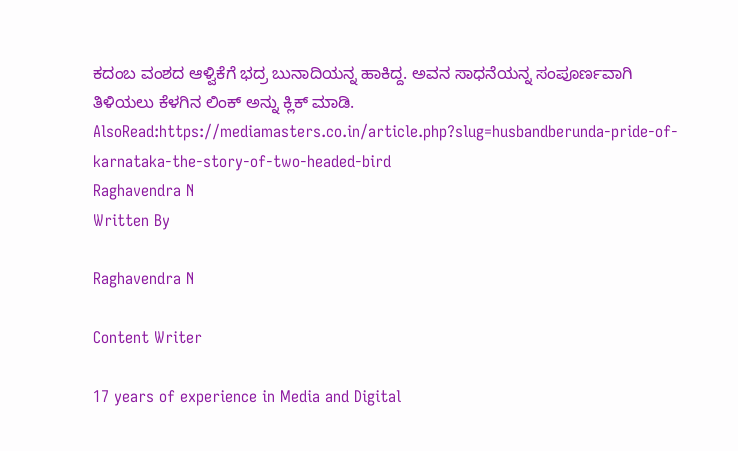ಕದಂಬ ವಂಶದ ಆಳ್ವಿಕೆಗೆ ಭದ್ರ ಬುನಾದಿಯನ್ನ ಹಾಕಿದ್ದ. ಅವನ ಸಾಧನೆಯನ್ನ ಸಂಪೂರ್ಣವಾಗಿ ತಿಳಿಯಲು ಕೆಳಗಿನ ಲಿಂಕ್ ಅನ್ನು ಕ್ಲಿಕ್ ಮಾಡಿ.
AlsoRead:https://mediamasters.co.in/article.php?slug=husbandberunda-pride-of-karnataka-the-story-of-two-headed-bird
Raghavendra N
Written By

Raghavendra N

Content Writer

17 years of experience in Media and Digital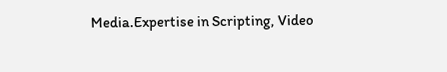Media.Expertise in Scripting, Video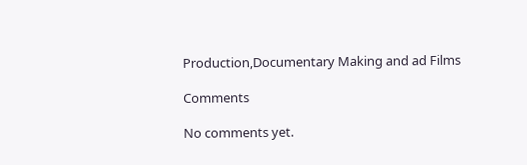Production,Documentary Making and ad Films

Comments

No comments yet.